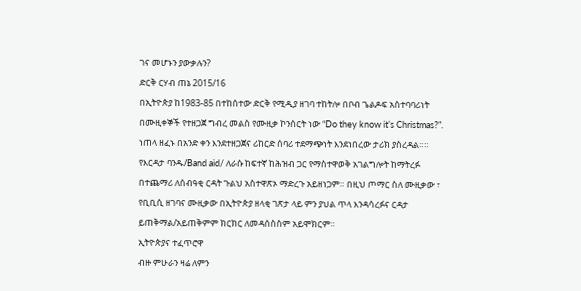ገና መሆኑን ያውቃሉን?
ድርቅ ርሃብ ጠኔ 2015/16
በኢትዮጵያ ከ1983-85 በተከሰተው ድርቅ የሚዲያ ዘገባ ተከትሎ በቦብ ጌልዶፍ አስተባባሪነት በሙዚቀኞች የተዘጋጀ ግብረ መልስ የሙዚቃ ኮንሰርት ነው “Do they know it’s Christmas?”. ነጠላ ዘፈኑ በአንድ ቀን እንደተዘጋጀና ሪከርድ ሰባሪ ተደማጭነት እንደነበረው ታሪክ ያስረዳል።። የእርዳታ ባንዱ/Band aid/ ለራሱ ከፍተኛ ከሕዝብ ጋር የማስተዋወቅ አገልግሎት ከማትረፉ በተጨማሪ ለሰብዓቂ ርዳት ጉልህ አስተዋጽኦ ማድረጉ አይዘነጋም። በዚህ ጦማር ስለ ሙዚቃው ፣ የቢቢሲ ዘገባና ሙዚቃው በኢትዮጵያ ዘላቂ ገጽታ ላይ ምን ያህል ጥላ እንዳሳረፉና ርዳታ ይጠቅማል/አይጠቅምም ክርክር ለመዳሰስስም አይሞክርም።
ኢትዮጵያና ተፈጥሮዋ
ብዙ ምሁራን ዛሬ ለምን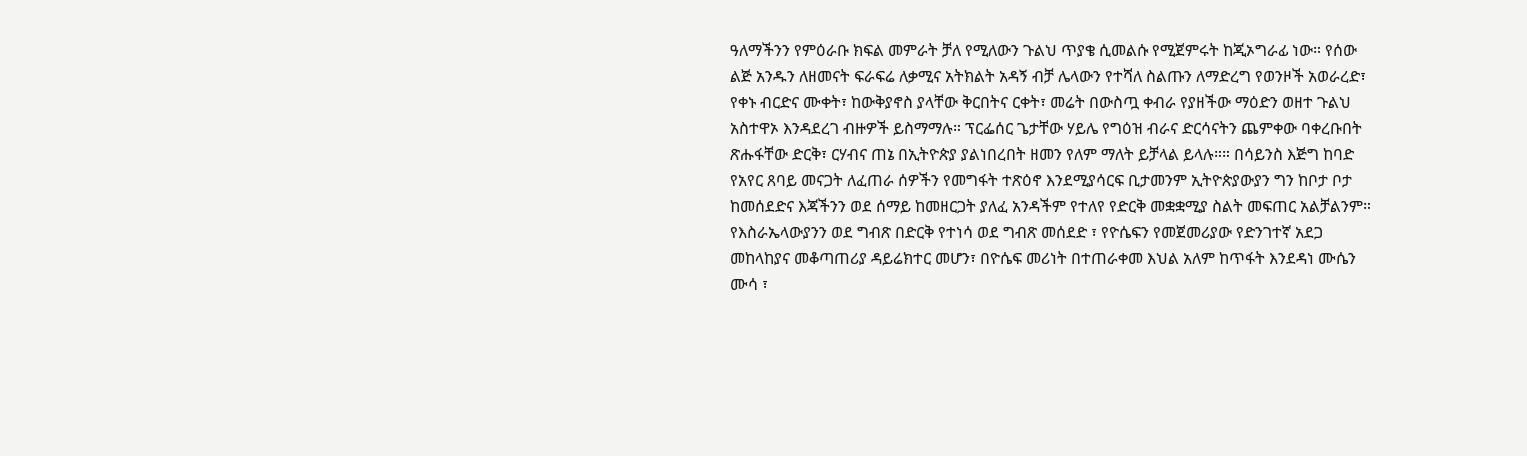ዓለማችንን የምዕራቡ ክፍል መምራት ቻለ የሚለውን ጉልህ ጥያቄ ሲመልሱ የሚጀምሩት ከጂኦግራፊ ነው። የሰው ልጅ አንዱን ለዘመናት ፍራፍሬ ለቃሚና አትክልት አዳኝ ብቻ ሌላውን የተሻለ ስልጡን ለማድረግ የወንዞች አወራረድ፣ የቀኑ ብርድና ሙቀት፣ ከውቅያኖስ ያላቸው ቅርበትና ርቀት፣ መሬት በውስጧ ቀብራ የያዘችው ማዕድን ወዘተ ጉልህ አስተዋኦ እንዳደረገ ብዙዎች ይስማማሉ። ፕርፌሰር ጌታቸው ሃይሌ የግዕዝ ብራና ድርሳናትን ጨምቀው ባቀረቡበት ጽሑፋቸው ድርቅ፣ ርሃብና ጠኔ በኢትዮጵያ ያልነበረበት ዘመን የለም ማለት ይቻላል ይላሉ።። በሳይንስ እጅግ ከባድ የአየር ጸባይ መናጋት ለፈጠራ ሰዎችን የመግፋት ተጽዕኖ እንደሚያሳርፍ ቢታመንም ኢትዮጵያውያን ግን ከቦታ ቦታ ከመሰደድና እጃችንን ወደ ሰማይ ከመዘርጋት ያለፈ አንዳችም የተለየ የድርቅ መቋቋሚያ ስልት መፍጠር አልቻልንም። የእስራኤላውያንን ወደ ግብጽ በድርቅ የተነሳ ወደ ግብጽ መሰደድ ፣ የዮሴፍን የመጀመሪያው የድንገተኛ አደጋ መከላከያና መቆጣጠሪያ ዳይሬክተር መሆን፣ በዮሴፍ መሪነት በተጠራቀመ እህል አለም ከጥፋት እንደዳነ ሙሴን ሙሳ ፣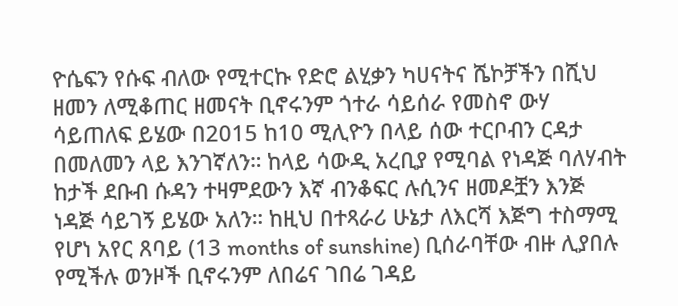ዮሴፍን የሱፍ ብለው የሚተርኩ የድሮ ልሂቃን ካሀናትና ሼኮቻችን በሺህ ዘመን ለሚቆጠር ዘመናት ቢኖሩንም ጎተራ ሳይሰራ የመስኖ ውሃ ሳይጠለፍ ይሄው በ2015 ከ10 ሚሊዮን በላይ ሰው ተርቦብን ርዳታ በመለመን ላይ እንገኛለን። ከላይ ሳውዲ አረቢያ የሚባል የነዳጅ ባለሃብት ከታች ደቡብ ሱዳን ተዛምደውን እኛ ብንቆፍር ሉሲንና ዘመዶቿን እንጅ ነዳጅ ሳይገኝ ይሄው አለን። ከዚህ በተጻራሪ ሁኔታ ለእርሻ እጅግ ተስማሚ የሆነ አየር ጸባይ (13 months of sunshine) ቢሰራባቸው ብዙ ሊያበሉ የሚችሉ ወንዞች ቢኖሩንም ለበሬና ገበሬ ገዳይ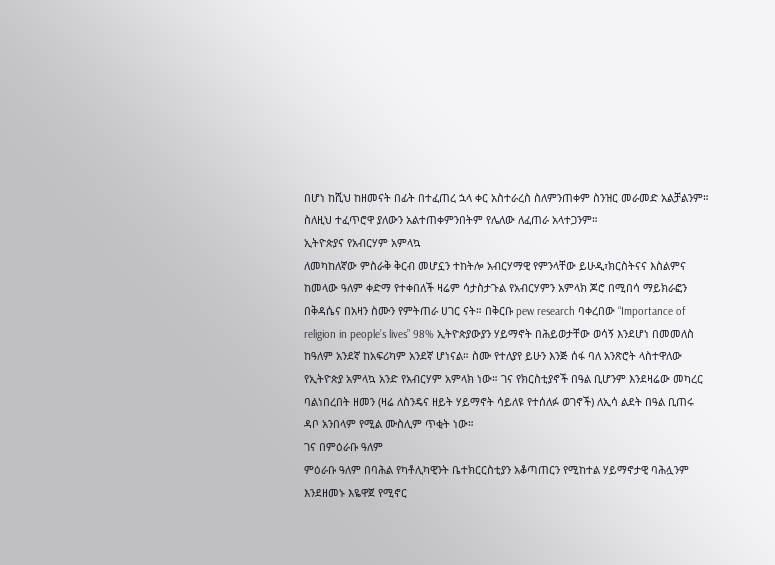በሆነ ከሺህ ከዘመናት በፊት በተፈጠረ ኋላ ቀር አስተራረስ ስለምንጠቀም ስንዝር መራመድ አልቻልንም። ስለዚህ ተፈጥሮዋ ያለውን አልተጠቀምንበትም የሌለው ለፈጠራ አላተጋንም።
ኢትዮጵያና የአብርሃም አምላኳ
ለመካከለኛው ምስራቅ ቅርብ መሆኗን ተከትሎ አብርሃማዊ የምንላቸው ይሁዲ፣ክርስትናና እስልምና ከመላው ዓለም ቀድማ የተቀበለች ዛሬም ሳታስታጉል የአብርሃምን አምላክ ጆሮ በሚበሳ ማይክራፎን በቅዳሴና በአዛን ስሙን የምትጠራ ሀገር ናት። በቅርቡ pew research ባቀረበው “Importance of religion in people’s lives” 98% ኢትዮጵያውያን ሃይማኖት በሕይወታቸው ወሳኝ እንደሆነ በመመለስ ከዓለም አንደኛ ከአፍሪካም አንደኛ ሆነናል። ስሙ የተለያየ ይሁን እንጅ ሰፋ ባለ አንጽሮት ላስተዋለው የኢትዮጵያ አምላኳ አንድ የአብርሃም አምላክ ነው። ገና የክርስቲያኖች በዓል ቢሆንም እንደዛሬው መካረር ባልነበረበት ዘመን (ዛሬ ለስንዴና ዘይት ሃይማኖት ሳይለዩ የተሰለፉ ወገኖች) ለኢሳ ልደት በዓል ቢጠሩ ዳቦ አንበላም የሚል ሙስሊም ጥቂት ነው።
ገና በምዕራቡ ዓለም
ምዕራቡ ዓለም በባሕል የካቶሊካዊንት ቤተክርርስቲያን አቆጣጠርን የሚከተል ሃይማኖታዊ ባሕሏንም እንደዘመኑ እዬዋጀ የሚኖር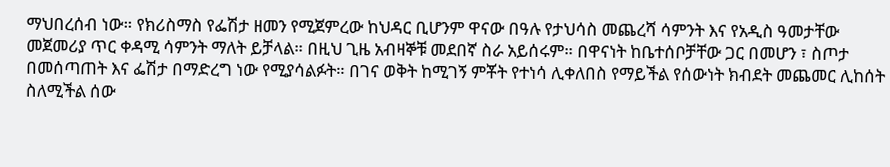ማህበረሰብ ነው። የክሪስማስ የፌሽታ ዘመን የሚጀምረው ከህዳር ቢሆንም ዋናው በዓሉ የታህሳስ መጨረሻ ሳምንት እና የአዲስ ዓመታቸው መጀመሪያ ጥር ቀዳሚ ሳምንት ማለት ይቻላል። በዚህ ጊዜ አብዛኞቹ መደበኛ ስራ አይሰሩም። በዋናነት ከቤተሰቦቻቸው ጋር በመሆን ፣ ስጦታ በመሰጣጠት እና ፌሽታ በማድረግ ነው የሚያሳልፉት። በገና ወቅት ከሚገኝ ምቾት የተነሳ ሊቀለበስ የማይችል የሰውነት ክብደት መጨመር ሊከሰት ስለሚችል ሰው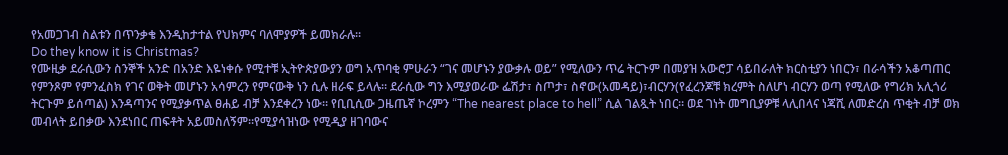የአመጋገብ ስልቱን በጥንቃቄ እንዲከታተል የህክምና ባለሞያዎች ይመክራሉ።
Do they know it is Christmas?
የሙዚቃ ደራሲውን ስንኞች አንድ በአንድ እዬነቀሱ የሚተቹ ኢትዮጵያውያን ወግ አጥባቂ ምሁራን “ገና መሆኑን ያውቃሉ ወይ” የሚለውን ጥሬ ትርጉም በመያዝ አውሮፓ ሳይበራለት ክርስቲያን ነበርን፣ በራሳችን አቆጣጠር የምንጾም የምንፈስክ የገና ወቅት መሆኑን አሳምረን የምናውቅ ነን ሲሉ ዘራፍ ይላሉ። ደራሲው ግን እሚያወራው ፌሽታ፣ ስጦታ፣ ስኖው(አመዳይ)፣ብርሃን(የፈረንጆቹ ክረምት ስለሆነ ብርሃን ወጣ የሚለው የግሪክ አሊጎሪ ትርጉም ይሰጣል) እንዳጣንና የሚያቃጥል ፀሐይ ብቻ እንደቀረን ነው። የቢቢሲው ጋዜጤኛ ኮረምን “The nearest place to hell” ሲል ገልጿት ነበር። ወደ ገነት መግቢያዎቹ ላሊበላና ነጃሺ ለመድረስ ጥቂት ብቻ ወክ መብላት ይበቃው እንደነበር ጠፍቶት አይመስለኝም።የሚያሳዝነው የሚዲያ ዘገባውና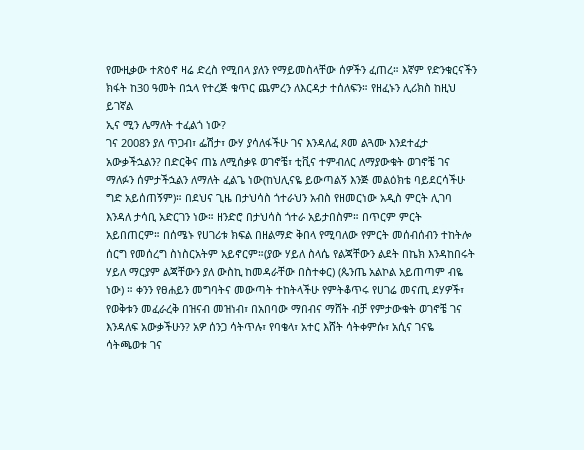የሙዚቃው ተጽዕኖ ዛሬ ድረስ የሚበላ ያለን የማይመስላቸው ሰዎችን ፈጠረ። እኛም የድንቁርናችን ክፋት ከ30 ዓመት በኋላ የተረጅ ቁጥር ጨምረን ለእርዳታ ተሰለፍን። የዘፈኑን ሊሪክስ ከዚህ ይገኛል
ኢና ሚን ሌማለት ተፈልጎ ነው?
ገና 2008ን ያለ ጥጋብ፣ ፌሽታ፣ ውሃ ያሳለፋችሁ ገና እንዳለፈ ጾመ ልጓሙ እንደተፈታ አውቃችኋልን? በድርቅና ጠኔ ለሚሰቃዩ ወገኖቼ፣ ቲቪና ተምብለር ለማያውቁት ወገኖቼ ገና ማለፉን ሰምታችኋልን ለማለት ፈልጌ ነው(ከህሊናዬ ይውጣልኝ እንጅ መልዕክቴ ባይደርሳችሁ ግድ አይሰጠኝም)። በደህና ጊዜ በታህሳስ ጎተራህን አብስ የዘመርነው አዲስ ምርት ሊገባ እንዳለ ታሳቢ አድርገን ነው። ዘንድሮ በታህሳስ ጎተራ አይታበስም። በጥርም ምርት አይበጠርም። በሰሜኑ የሀገሪቱ ክፍል በዘልማድ ቅበላ የሚባለው የምርት መሰብሰብን ተከትሎ ሰርግ የመሰረግ ስነስርአትም አይኖርም።(ያው ሃይለ ስላሴ የልጃቸውን ልደት በኬክ እንዳከበሩት ሃይለ ማርያም ልጃቸውን ያለ ውስኪ ከመዳራቸው በስተቀር) (ጴንጤ አልኮል አይጠጣም ብዬ ነው) ። ቀንን የፀሐይን መግባትና መውጣት ተከትላችሁ የምትቆጥሩ የሀገሬ መናጢ ደሃዎች፣ የወቅቱን መፈራረቅ በዝናብ መዝነብ፣ በአበባው ማበብና ማሸት ብቻ የምታውቁት ወገኖቼ ገና እንዳለፍ አውቃችሁን? አዎ ሰንጋ ሳትጥሉ፣ የባቄላ፣ አተር እሸት ሳትቀምሱ፣ አሲና ገናዬ ሳትጫወቱ ገና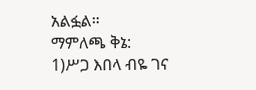አልፏል።
ማምለጫ ቅኔ:
1)ሥጋ እበላ ብዬ ገና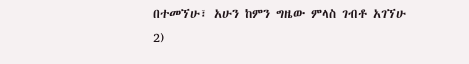በተመኘሁ፣ አሁን ከምን ግዜው ምላስ ገብቶ አገኘሁ
2)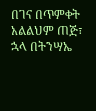በገና በጥምቀት አልልህም ጠጅ፣ ኋላ በትንሣኤ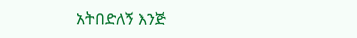አትበድለኝ እንጅ